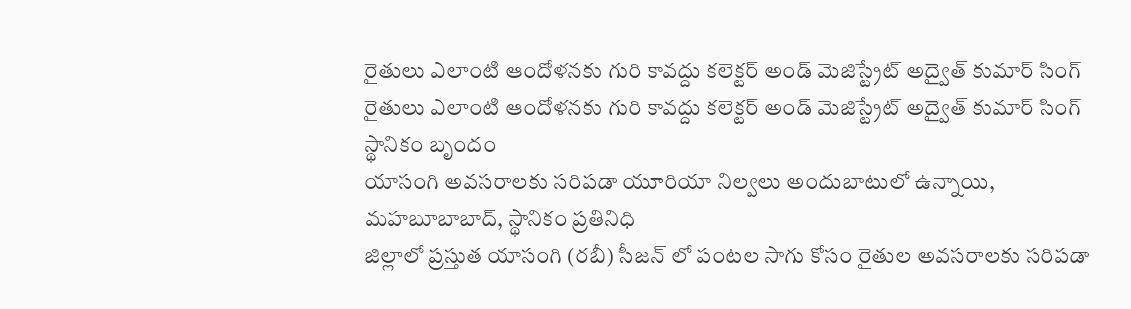రైతులు ఎలాంటి ఆందోళనకు గురి కావద్దు కలెక్టర్ అండ్ మెజిస్ట్రేట్ అద్వైత్ కుమార్ సింగ్
రైతులు ఎలాంటి ఆందోళనకు గురి కావద్దు కలెక్టర్ అండ్ మెజిస్ట్రేట్ అద్వైత్ కుమార్ సింగ్
స్థానికం బృందం
యాసంగి అవసరాలకు సరిపడా యూరియా నిల్వలు అందుబాటులో ఉన్నాయి,
మహబూబాబాద్, స్థానికం ప్రతినిధి
జిల్లాలో ప్రస్తుత యాసంగి (రబీ) సీజన్ లో పంటల సాగు కోసం రైతుల అవసరాలకు సరిపడా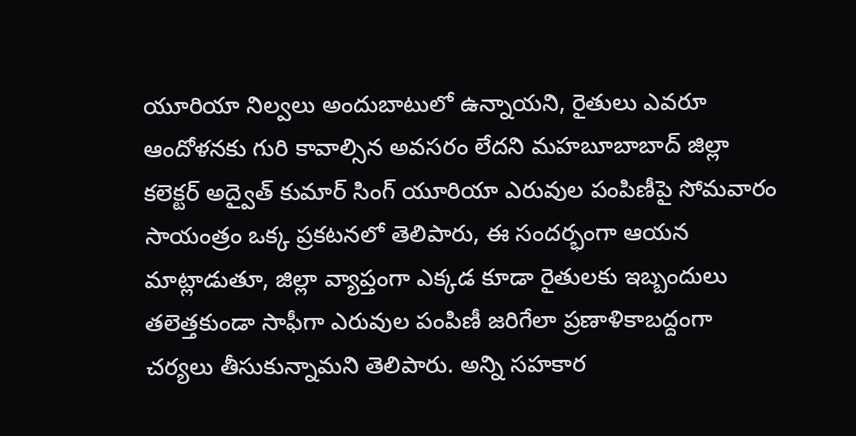యూరియా నిల్వలు అందుబాటులో ఉన్నాయని, రైతులు ఎవరూ ఆందోళనకు గురి కావాల్సిన అవసరం లేదని మహబూబాబాద్ జిల్లా కలెక్టర్ అద్వైత్ కుమార్ సింగ్ యూరియా ఎరువుల పంపిణీపై సోమవారం సాయంత్రం ఒక్క ప్రకటనలో తెలిపారు, ఈ సందర్భంగా ఆయన మాట్లాడుతూ, జిల్లా వ్యాప్తంగా ఎక్కడ కూడా రైతులకు ఇబ్బందులు తలెత్తకుండా సాఫీగా ఎరువుల పంపిణీ జరిగేలా ప్రణాళికాబద్దంగా చర్యలు తీసుకున్నామని తెలిపారు. అన్ని సహకార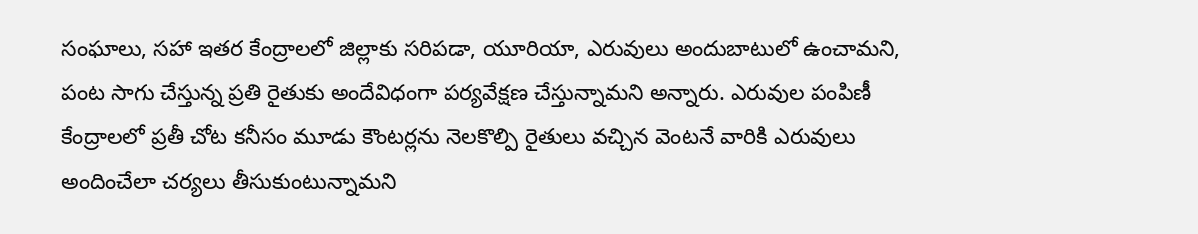సంఘాలు, సహా ఇతర కేంద్రాలలో జిల్లాకు సరిపడా, యూరియా, ఎరువులు అందుబాటులో ఉంచామని, పంట సాగు చేస్తున్న ప్రతి రైతుకు అందేవిధంగా పర్యవేక్షణ చేస్తున్నామని అన్నారు. ఎరువుల పంపిణీ కేంద్రాలలో ప్రతీ చోట కనీసం మూడు కౌంటర్లను నెలకొల్పి రైతులు వచ్చిన వెంటనే వారికి ఎరువులు అందించేలా చర్యలు తీసుకుంటున్నామని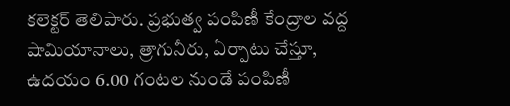కలెక్టర్ తెలిపారు. ప్రభుత్వ పంపిణీ కేంద్రాల వద్ద షామియానాలు, త్రాగునీరు, ఏర్పాటు చేస్తూ, ఉదయం 6.00 గంటల నుండే పంపిణీ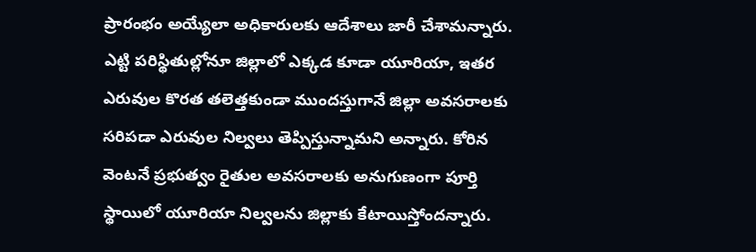ప్రారంభం అయ్యేలా అధికారులకు ఆదేశాలు జారీ చేశామన్నారు. ఎట్టి పరిస్థితుల్లోనూ జిల్లాలో ఎక్కడ కూడా యూరియా, ఇతర ఎరువుల కొరత తలెత్తకుండా ముందస్తుగానే జిల్లా అవసరాలకు సరిపడా ఎరువుల నిల్వలు తెప్పిస్తున్నామని అన్నారు. కోరిన వెంటనే ప్రభుత్వం రైతుల అవసరాలకు అనుగుణంగా పూర్తి స్థాయిలో యూరియా నిల్వలను జిల్లాకు కేటాయిస్తోందన్నారు.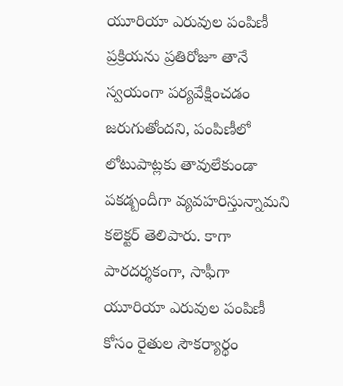యూరియా ఎరువుల పంపిణీ ప్రక్రియను ప్రతిరోజూ తానే స్వయంగా పర్యవేక్షించడం జరుగుతోందని, పంపిణీలో లోటుపాట్లకు తావులేకుండా పకడ్బందీగా వ్యవహరిస్తున్నామని కలెక్టర్ తెలిపారు. కాగా పారదర్శకంగా, సాఫీగా యూరియా ఎరువుల పంపిణీ కోసం రైతుల సౌకర్యార్థం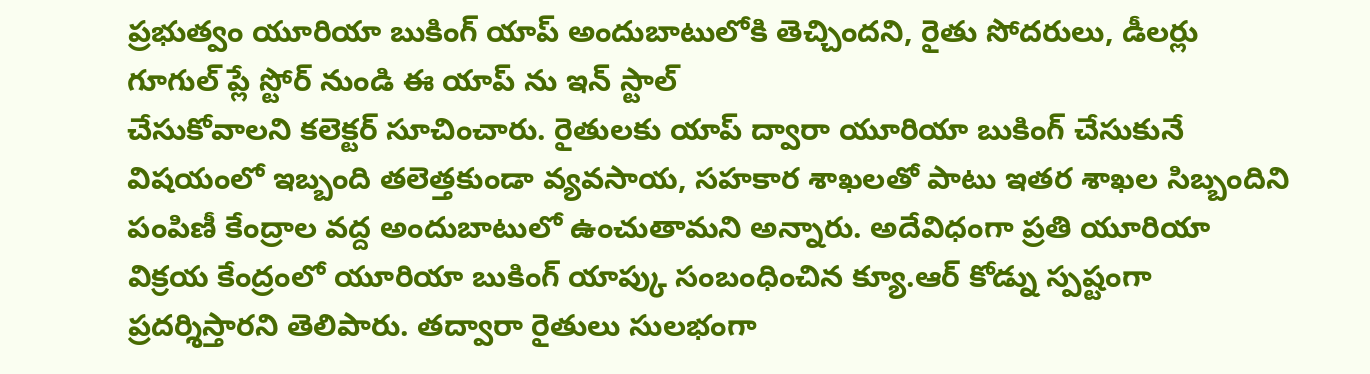ప్రభుత్వం యూరియా బుకింగ్ యాప్ అందుబాటులోకి తెచ్చిందని, రైతు సోదరులు, డీలర్లు గూగుల్ ప్లే స్టోర్ నుండి ఈ యాప్ ను ఇన్ స్టాల్
చేసుకోవాలని కలెక్టర్ సూచించారు. రైతులకు యాప్ ద్వారా యూరియా బుకింగ్ చేసుకునే విషయంలో ఇబ్బంది తలెత్తకుండా వ్యవసాయ, సహకార శాఖలతో పాటు ఇతర శాఖల సిబ్బందిని పంపిణీ కేంద్రాల వద్ద అందుబాటులో ఉంచుతామని అన్నారు. అదేవిధంగా ప్రతి యూరియా విక్రయ కేంద్రంలో యూరియా బుకింగ్ యాప్కు సంబంధించిన క్యూ.ఆర్ కోడ్ను స్పష్టంగా ప్రదర్శిస్తారని తెలిపారు. తద్వారా రైతులు సులభంగా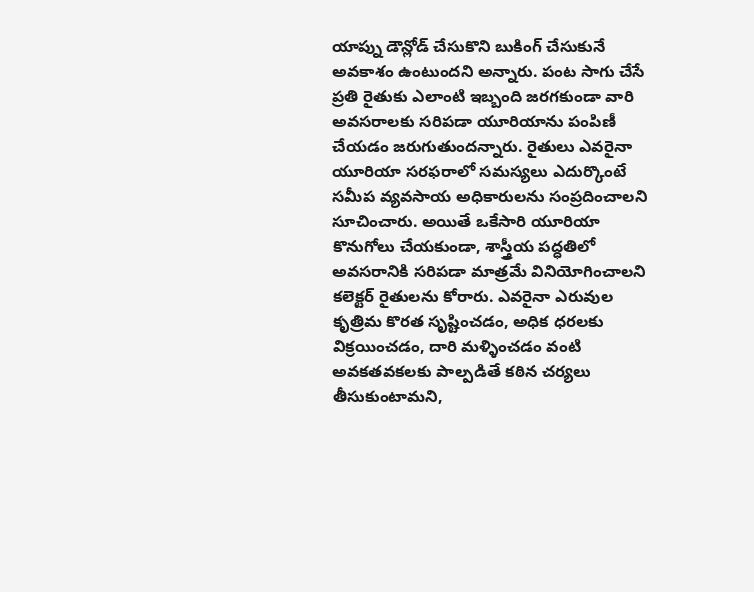యాప్ను డౌన్లోడ్ చేసుకొని బుకింగ్ చేసుకునే అవకాశం ఉంటుందని అన్నారు. పంట సాగు చేసే ప్రతి రైతుకు ఎలాంటి ఇబ్బంది జరగకుండా వారి అవసరాలకు సరిపడా యూరియాను పంపిణీ చేయడం జరుగుతుందన్నారు. రైతులు ఎవరైనా యూరియా సరఫరాలో సమస్యలు ఎదుర్కొంటే సమీప వ్యవసాయ అధికారులను సంప్రదించాలని సూచించారు. అయితే ఒకేసారి యూరియా కొనుగోలు చేయకుండా, శాస్త్రీయ పద్ధతిలో అవసరానికి సరిపడా మాత్రమే వినియోగించాలని కలెక్టర్ రైతులను కోరారు. ఎవరైనా ఎరువుల కృత్రిమ కొరత సృష్టించడం, అధిక ధరలకు విక్రయించడం, దారి మళ్ళించడం వంటి అవకతవకలకు పాల్పడితే కఠిన చర్యలు తీసుకుంటామని,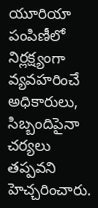యూరియా పంపిణీలో నిర్లక్ష్యంగా వ్యవహరించే అధికారులు, సిబ్బందిపైనా చర్యలు తప్పవని హెచ్చరించారు.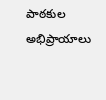పాఠకుల అభిప్రాయాలు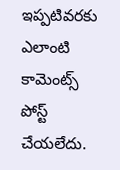ఇప్పటివరకు ఎలాంటి కామెంట్స్ పోస్ట్ చేయలేదు.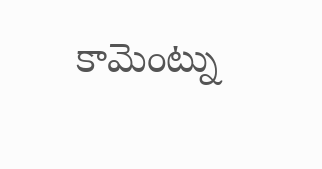కామెంట్ను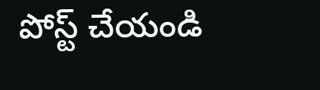పోస్ట్ చేయండి